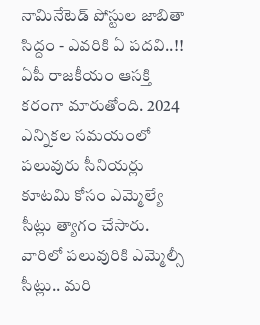నామినేటెడ్ పోస్టుల జాబితా సిద్దం - ఎవరికి ఏ పదవి..!!
ఏపీ రాజకీయం ఆసక్తి కరంగా మారుతోంది. 2024 ఎన్నికల సమయంలో పలువురు సీనియర్లు కూటమి కోసం ఎమ్మెల్యే సీట్లు త్యాగం చేసారు. వారిలో పలువురికి ఎమ్మెల్సీ సీట్లు.. మరి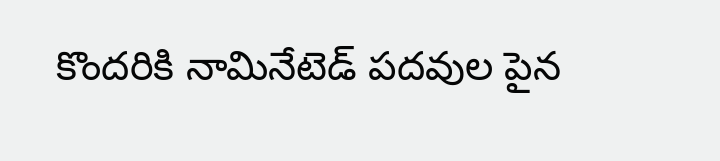కొందరికి నామినేటెడ్ పదవుల పైన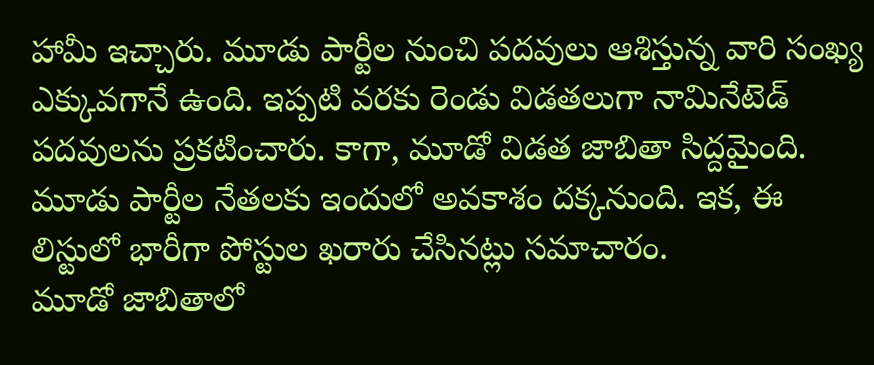హామీ ఇచ్చారు. మూడు పార్టీల నుంచి పదవులు ఆశిస్తున్న వారి సంఖ్య ఎక్కువగానే ఉంది. ఇప్పటి వరకు రెండు విడతలుగా నామినేటెడ్ పదవులను ప్రకటించారు. కాగా, మూడో విడత జాబితా సిద్దమైంది. మూడు పార్టీల నేతలకు ఇందులో అవకాశం దక్కనుంది. ఇక, ఈ లిస్టులో భారీగా పోస్టుల ఖరారు చేసినట్లు సమాచారం.
మూడో జాబితాలో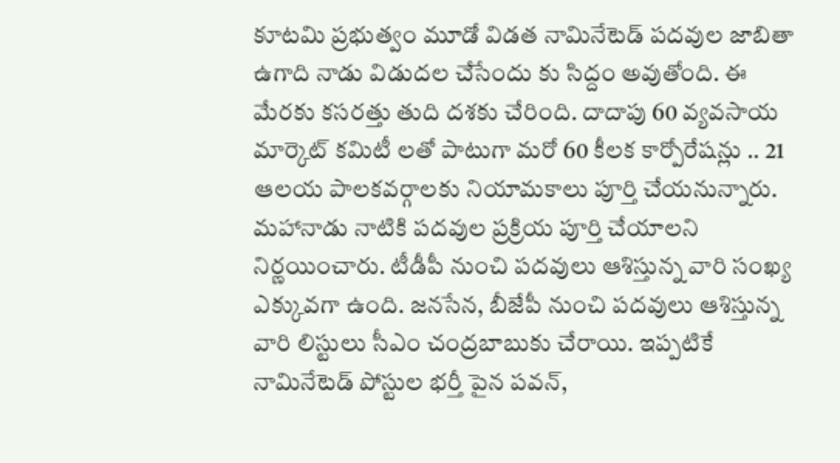కూటమి ప్రభుత్వం మూడో విడత నామినేటెడ్ పదవుల జాబితా ఉగాది నాడు విడుదల చేసేందు కు సిద్దం అవుతోంది. ఈ మేరకు కసరత్తు తుది దశకు చేరింది. దాదాపు 60 వ్యవసాయ మార్కెట్ కమిటీ లతో పాటుగా మరో 60 కీలక కార్పోరేషన్లు .. 21 ఆలయ పాలకవర్గాలకు నియామకాలు పూర్తి చేయనున్నారు. మహానాడు నాటికి పదవుల ప్రక్రియ పూర్తి చేయాలని నిర్ణయించారు. టీడీపీ నుంచి పదవులు ఆశిస్తున్న వారి సంఖ్య ఎక్కువగా ఉంది. జనసేన, బీజేపీ నుంచి పదవులు ఆశిస్తున్న వారి లిస్టులు సీఎం చంద్రబాబుకు చేరాయి. ఇప్పటికే నామినేటెడ్ పోస్టుల భర్తీ పైన పవన్,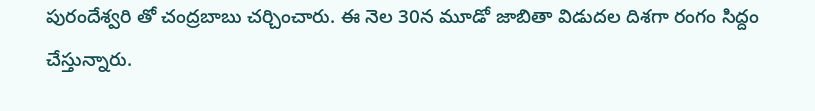పురందేశ్వరి తో చంద్రబాబు చర్చించారు. ఈ నెల 30న మూడో జాబితా విడుదల దిశగా రంగం సిద్దం చేస్తున్నారు.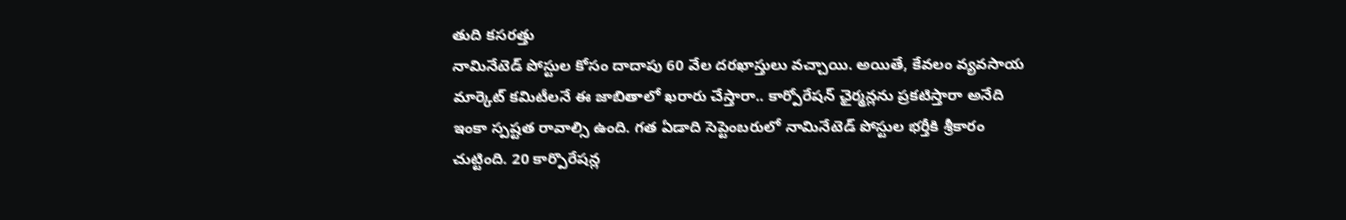తుది కసరత్తు
నామినేటెడ్ పోస్టుల కోసం దాదాపు 60 వేల దరఖాస్తులు వచ్చాయి. అయితే, కేవలం వ్యవసాయ మార్కెట్ కమిటీలనే ఈ జాబితాలో ఖరారు చేస్తారా.. కార్పోరేషన్ ఛైర్మన్లను ప్రకటిస్తారా అనేది ఇంకా స్పష్టత రావాల్సి ఉంది. గత ఏడాది సెప్టెంబరులో నామినేటెడ్ పోస్టుల భర్తీకి శ్రీకారం చుట్టింది. 20 కార్పొరేషన్ల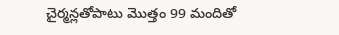చైర్మన్లతోపాటు మొత్తం 99 మందితో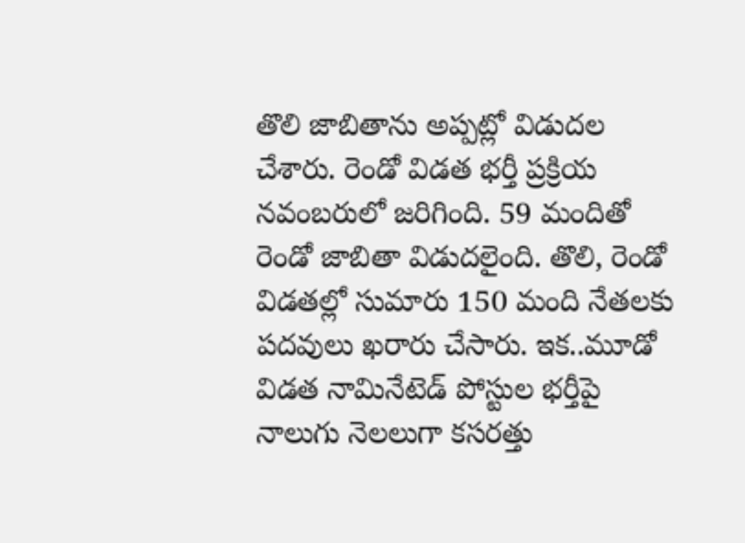తొలి జాబితాను అప్పట్లో విడుదల చేశారు. రెండో విడత భర్తీ ప్రక్రియ నవంబరులో జరిగింది. 59 మందితో రెండో జాబితా విడుదలైంది. తొలి, రెండో విడతల్లో సుమారు 150 మంది నేతలకు పదవులు ఖరారు చేసారు. ఇక..మూడో విడత నామినేటెడ్ పోస్టుల భర్తీపై నాలుగు నెలలుగా కసరత్తు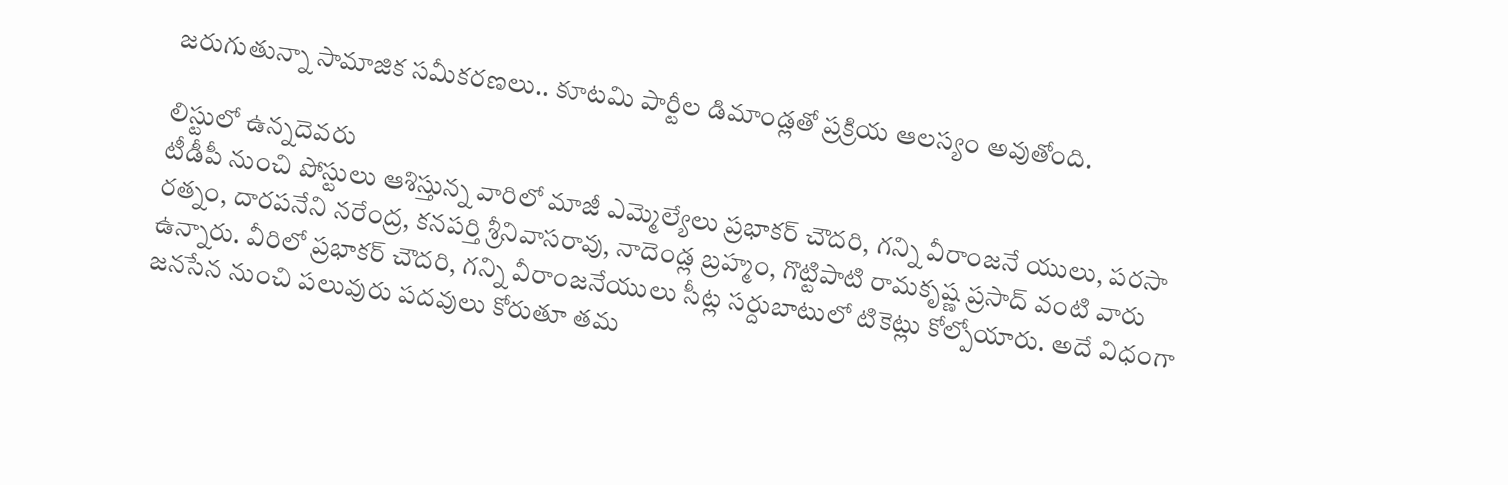జరుగుతున్నా సామాజిక సమీకరణలు.. కూటమి పార్టీల డిమాండ్లతో ప్రక్రియ ఆలస్యం అవుతోంది.

లిస్టులో ఉన్నదెవరు
టీడీపీ నుంచి పోస్టులు ఆశిస్తున్న వారిలో మాజీ ఎమ్మెల్యేలు ప్రభాకర్ చౌదరి, గన్ని వీరాంజనే యులు, పరసా రత్నం, దారపనేని నరేంద్ర, కనపర్తి శ్రీనివాసరావు, నాదెండ్ల బ్రహ్మం, గొట్టిపాటి రామకృష్ణ ప్రసాద్ వంటి వారు ఉన్నారు. వీరిలో ప్రభాకర్ చౌదరి, గన్ని వీరాంజనేయులు సీట్ల సర్దుబాటులో టికెట్లు కోల్పోయారు. అదే విధంగా జనసేన నుంచి పలువురు పదవులు కోరుతూ తమ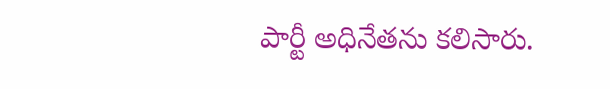పార్టీ అధినేతను కలిసారు.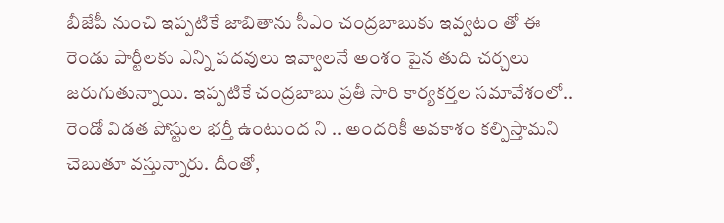బీజేపీ నుంచి ఇప్పటికే జాబితాను సీఎం చంద్రబాబుకు ఇవ్వటం తో ఈ రెండు పార్టీలకు ఎన్ని పదవులు ఇవ్వాలనే అంశం పైన తుది చర్చలు జరుగుతున్నాయి. ఇప్పటికే చంద్రబాబు ప్రతీ సారి కార్యకర్తల సమావేశంలో.. రెండో విడత పోస్టుల భర్తీ ఉంటుంద ని .. అందరికీ అవకాశం కల్పిస్తామని చెబుతూ వస్తున్నారు. దీంతో,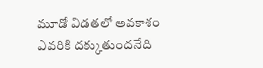మూడో విడతలో అవకాశం ఎవరికి దక్కుతుందనేది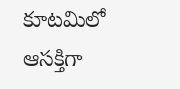కూటమిలో ఆసక్తిగా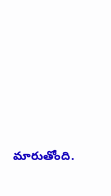మారుతోంది.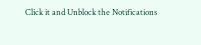Click it and Unblock the Notifications